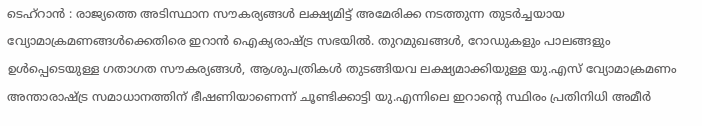ടെഹ്റാൻ : രാജ്യത്തെ അടിസ്ഥാന സൗകര്യങ്ങൾ ലക്ഷ്യമിട്ട് അമേരിക്ക നടത്തുന്ന തുടർച്ചയായ വ്യോമാക്രമണങ്ങൾക്കെതിരെ ഇറാൻ ഐക്യരാഷ്ട്ര സഭയിൽ. തുറമുഖങ്ങൾ, റോഡുകളും പാലങ്ങളും ഉൾപ്പെടെയുള്ള ഗതാഗത സൗകര്യങ്ങൾ, ആശുപത്രികൾ തുടങ്ങിയവ ലക്ഷ്യമാക്കിയുള്ള യു.എസ് വ്യോമാക്രമണം അന്താരാഷ്ട്ര സമാധാനത്തിന് ഭീഷണിയാണെന്ന് ചൂണ്ടിക്കാട്ടി യു.എന്നിലെ ഇറാന്റെ സ്ഥിരം പ്രതിനിധി അമീർ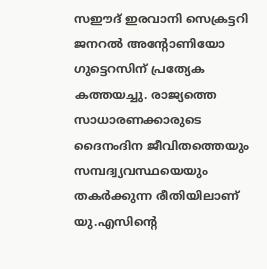സഈദ് ഇരവാനി സെക്രട്ടറി ജനറൽ അന്റോണിയോ ഗുട്ടെറസിന് പ്രത്യേക കത്തയച്ചു. രാജ്യത്തെ സാധാരണക്കാരുടെ ദൈനംദിന ജീവിതത്തെയും സമ്പദ്വ്യവസ്ഥയെയും തകർക്കുന്ന രീതിയിലാണ് യു.എസിന്റെ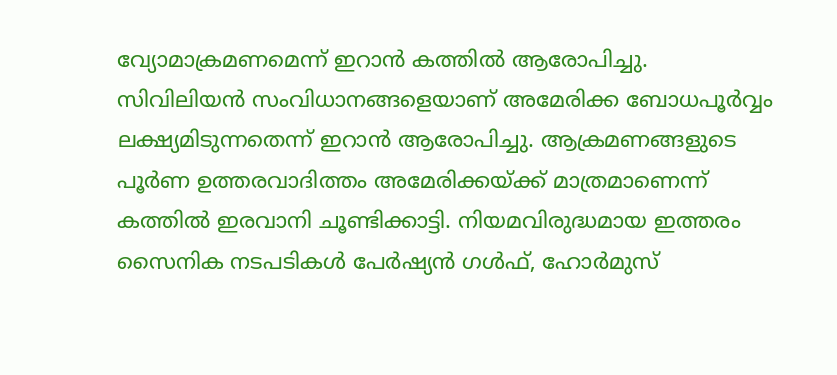വ്യോമാക്രമണമെന്ന് ഇറാൻ കത്തിൽ ആരോപിച്ചു.
സിവിലിയൻ സംവിധാനങ്ങളെയാണ് അമേരിക്ക ബോധപൂർവ്വം ലക്ഷ്യമിടുന്നതെന്ന് ഇറാൻ ആരോപിച്ചു. ആക്രമണങ്ങളുടെ പൂർണ ഉത്തരവാദിത്തം അമേരിക്കയ്ക്ക് മാത്രമാണെന്ന് കത്തിൽ ഇരവാനി ചൂണ്ടിക്കാട്ടി. നിയമവിരുദ്ധമായ ഇത്തരം സൈനിക നടപടികൾ പേർഷ്യൻ ഗൾഫ്, ഹോർമുസ്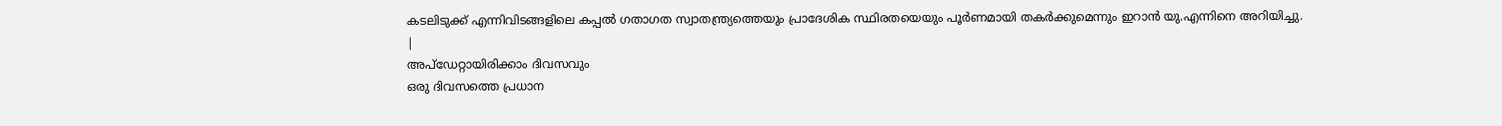കടലിടുക്ക് എന്നിവിടങ്ങളിലെ കപ്പൽ ഗതാഗത സ്വാതന്ത്ര്യത്തെയും പ്രാദേശിക സ്ഥിരതയെയും പൂർണമായി തകർക്കുമെന്നും ഇറാൻ യു.എന്നിനെ അറിയിച്ചു.
|
അപ്ഡേറ്റായിരിക്കാം ദിവസവും
ഒരു ദിവസത്തെ പ്രധാന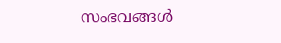സംഭവങ്ങൾ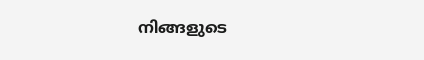നിങ്ങളുടെ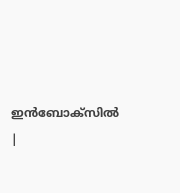ഇൻബോക്സിൽ |